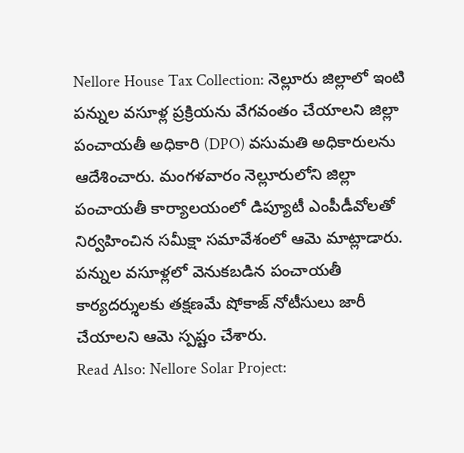Nellore House Tax Collection: నెల్లూరు జిల్లాలో ఇంటి పన్నుల వసూళ్ల ప్రక్రియను వేగవంతం చేయాలని జిల్లా పంచాయతీ అధికారి (DPO) వసుమతి అధికారులను ఆదేశించారు. మంగళవారం నెల్లూరులోని జిల్లా పంచాయతీ కార్యాలయంలో డిప్యూటీ ఎంపీడీవోలతో నిర్వహించిన సమీక్షా సమావేశంలో ఆమె మాట్లాడారు. పన్నుల వసూళ్లలో వెనుకబడిన పంచాయతీ కార్యదర్శులకు తక్షణమే షోకాజ్ నోటీసులు జారీ చేయాలని ఆమె స్పష్టం చేశారు.
Read Also: Nellore Solar Project: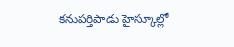కనుపర్తిపాడు హైస్కూల్లో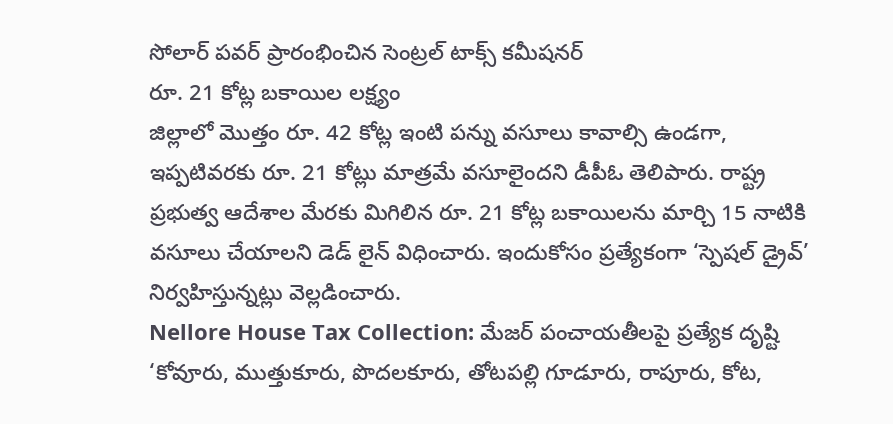సోలార్ పవర్ ప్రారంభించిన సెంట్రల్ టాక్స్ కమీషనర్
రూ. 21 కోట్ల బకాయిల లక్ష్యం
జిల్లాలో మొత్తం రూ. 42 కోట్ల ఇంటి పన్ను వసూలు కావాల్సి ఉండగా, ఇప్పటివరకు రూ. 21 కోట్లు మాత్రమే వసూలైందని డీపీఓ తెలిపారు. రాష్ట్ర ప్రభుత్వ ఆదేశాల మేరకు మిగిలిన రూ. 21 కోట్ల బకాయిలను మార్చి 15 నాటికి వసూలు చేయాలని డెడ్ లైన్ విధించారు. ఇందుకోసం ప్రత్యేకంగా ‘స్పెషల్ డ్రైవ్’ నిర్వహిస్తున్నట్లు వెల్లడించారు.
Nellore House Tax Collection: మేజర్ పంచాయతీలపై ప్రత్యేక దృష్టి
‘కోవూరు, ముత్తుకూరు, పొదలకూరు, తోటపల్లి గూడూరు, రాపూరు, కోట,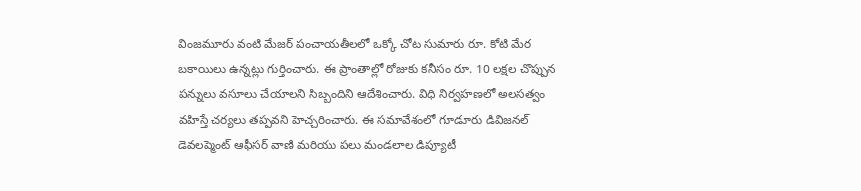వింజమూరు వంటి మేజర్ పంచాయతీలలో ఒక్కో చోట సుమారు రూ. కోటి మేర బకాయిలు ఉన్నట్లు గుర్తించారు. ఈ ప్రాంతాల్లో రోజుకు కనీసం రూ. 10 లక్షల చొప్పున పన్నులు వసూలు చేయాలని సిబ్బందిని ఆదేశించారు. విధి నిర్వహణలో అలసత్వం వహిస్తే చర్యలు తప్పవని హెచ్చరించారు. ఈ సమావేశంలో గూడూరు డివిజనల్ డెవలప్మెంట్ ఆఫీసర్ వాణి మరియు పలు మండలాల డిప్యూటీ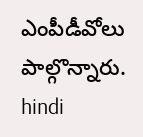ఎంపీడీవోలు పాల్గొన్నారు.
hindi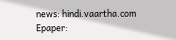news: hindi.vaartha.com
Epaper: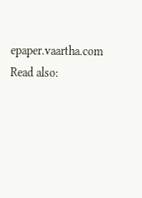epaper.vaartha.com
Read also: